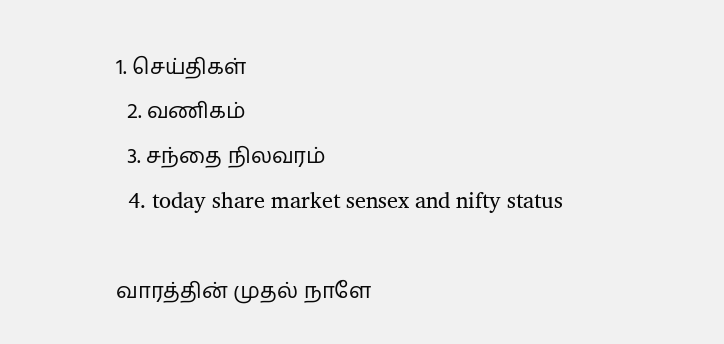1. செய்திகள்
  2. வ‌ணிக‌ம்
  3. சந்தை நிலவரம்
  4. today share market sensex and nifty status

வாரத்தின் முதல் நாளே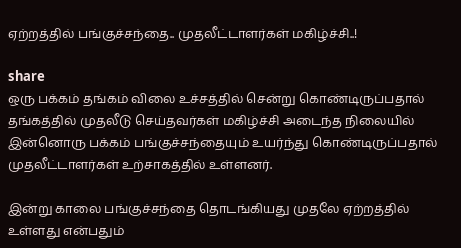ஏற்றத்தில் பங்குச்சந்தை.. முதலீட்டாளர்கள் மகிழ்ச்சி..!

share
ஒரு பக்கம் தங்கம் விலை உச்சத்தில் சென்று கொண்டிருப்பதால் தங்கத்தில் முதலீடு செய்தவர்கள் மகிழ்ச்சி அடைந்த நிலையில் இன்னொரு பக்கம் பங்குச்சந்தையும் உயர்ந்து கொண்டிருப்பதால் முதலீட்டாளர்கள் உற்சாகத்தில் உள்ளனர்.

இன்று காலை பங்குச்சந்தை தொடங்கியது முதலே ஏற்றத்தில் உள்ளது என்பதும்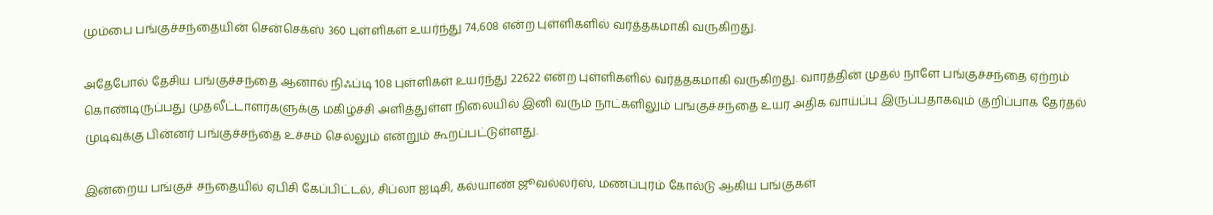மும்பை பங்குச்சந்தையின் சென்செக்ஸ் 360 புள்ளிகள் உயர்ந்து 74,608 என்ற புள்ளிகளில் வர்த்தகமாகி வருகிறது.

அதேபோல் தேசிய பங்குச்சந்தை ஆனால் நிஃப்டி 108 புள்ளிகள் உயர்ந்து 22622 என்ற புள்ளிகளில் வர்த்தகமாகி வருகிறது. வாரத்தின் முதல் நாளே பங்குச்சந்தை ஏற்றம் கொண்டிருப்பது முதலீட்டாளர்களுக்கு மகிழ்ச்சி அளித்துள்ள நிலையில் இனி வரும் நாட்களிலும் பங்குச்சந்தை உயர அதிக வாய்ப்பு இருப்பதாகவும் குறிப்பாக தேர்தல் முடிவுக்கு பின்னர் பங்குச்சந்தை உச்சம் செல்லும் என்றும் கூறப்பட்டுள்ளது.

இன்றைய பங்குச் சந்தையில் ஏபிசி கேப்பிட்டல், சிப்லா ஐடிசி, கல்யாண் ஜூவல்லர்ஸ், மணப்புரம் கோல்டு ஆகிய பங்குகள்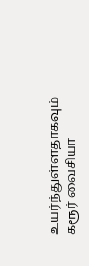உயர்ந்துள்ளதாகவும் கரூர் வைசியா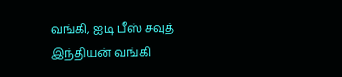வங்கி, ஐடி பீஸ் சவுத் இந்தியன் வங்கி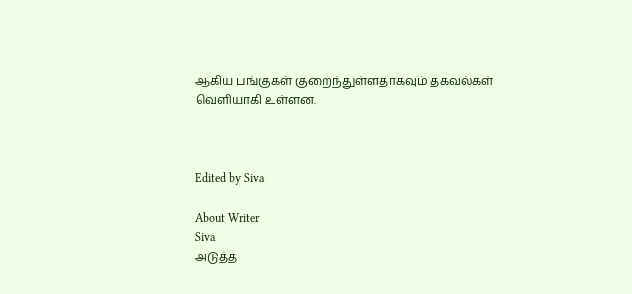ஆகிய பங்குகள் குறைந்துள்ளதாகவும் தகவல்கள் வெளியாகி உள்ளன.



Edited by Siva

About Writer
Siva
அடுத்த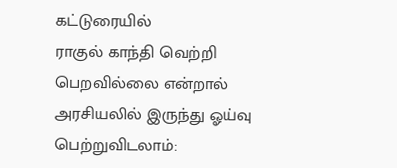கட்டுரையில்
ராகுல் காந்தி வெற்றி பெறவில்லை என்றால் அரசியலில் இருந்து ஓய்வு பெற்றுவிடலாம்: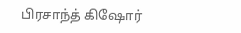பிரசாந்த் கிஷோர்